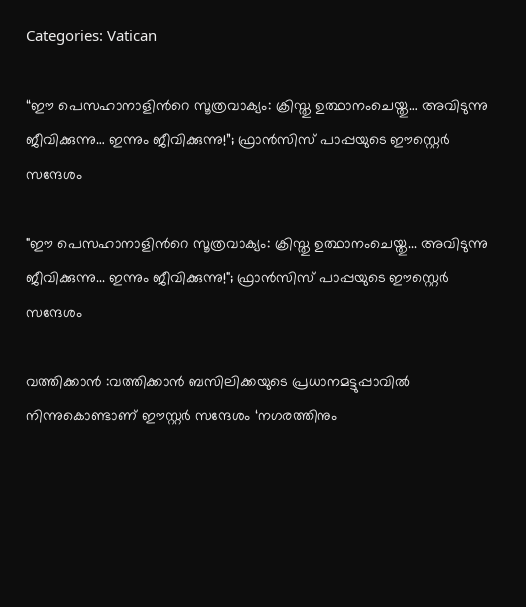Categories: Vatican

“ഈ പെസഹാനാളിന്‍റെ സൂത്രവാക്യം: ക്രിസ്തു ഉത്ഥാനംചെയ്തു… അവിടുന്നു ജീവിക്കുന്നു… ഇന്നും ജീവിക്കുന്നു!”; ഫ്രാൻസിസ് പാപ്പയുടെ ഈസ്റ്റെർ സന്ദേശം

"ഈ പെസഹാനാളിന്‍റെ സൂത്രവാക്യം: ക്രിസ്തു ഉത്ഥാനംചെയ്തു... അവിടുന്നു ജീവിക്കുന്നു... ഇന്നും ജീവിക്കുന്നു!"; ഫ്രാൻസിസ് പാപ്പയുടെ ഈസ്റ്റെർ സന്ദേശം

വത്തിക്കാൻ :വത്തിക്കാൻ ബസിലിക്കയുടെ പ്രധാനമട്ടുപ്പാവിൽ നിന്നുകൊണ്ടാണ് ഈസ്റ്റർ സന്ദേശം ‘നഗരത്തിനും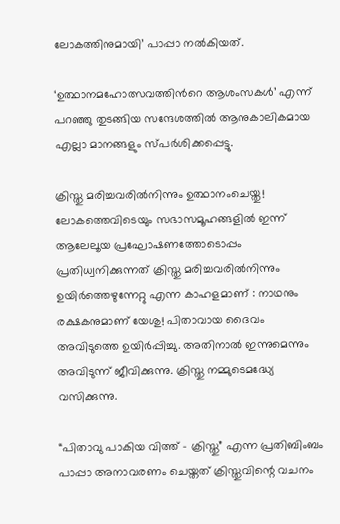ലോകത്തിനുമായി’ പാപ്പാ നൽകിയത്.

‘ഉത്ഥാനമഹോത്സവത്തിന്‍റെ ആശംസകൾ’ എന്ന് പറഞ്ഞു തുടങ്ങിയ സന്ദേശത്തിൽ ആനുകാലികമായ എല്ലാ മാനങ്ങളും സ്പർശിക്കപ്പെട്ടു.

ക്രിസ്തു മരിച്ചവരിൽനിന്നും ഉത്ഥാനംചെയ്തു! ലോകത്തെവിടെയും സഭാസമൂഹങ്ങളിൽ ഇന്ന് ആലേലൂയ പ്രഘോഷണത്തോടൊപ്പം പ്രതിധ്വനിക്കുന്നത് ക്രിസ്തു മരിച്ചവരിൽനിന്നും ഉയിർത്തെഴുന്നേറ്റു എന്ന കാഹളമാണ് : നാഥനും രക്ഷകനുമാണ് യേശു! പിതാവായ ദൈവം അവിടുത്തെ ഉയിർപ്പിച്ചു. അതിനാൽ ഇന്നുമെന്നും അവിടുന്ന് ജീവിക്കുന്നു. ക്രിസ്തു നമ്മുടെമദ്ധ്യേ വസിക്കുന്നു.

“പിതാവു പാകിയ വിത്ത് – ക്രിസ്തു” എന്ന പ്രതിബിംബം പാപ്പാ അനാവരണം ചെയ്തത് ക്രിസ്തുവിന്റെ വചനം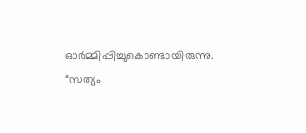ഓർമ്മിപ്പിച്ചുകൊണ്ടായിരുന്നു. “സത്യം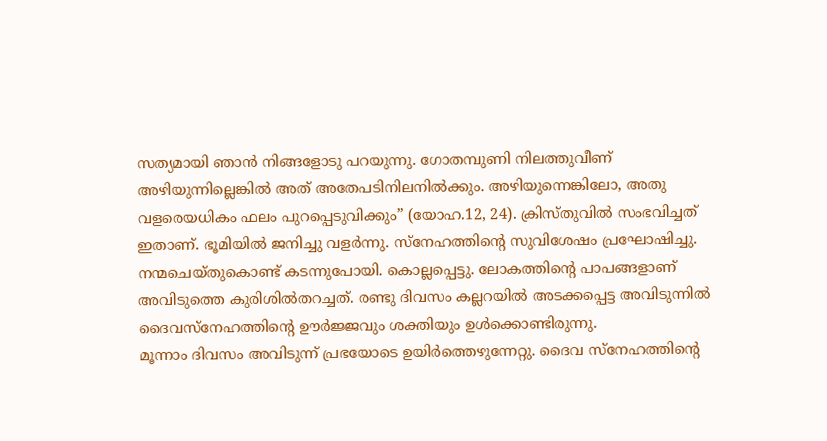സത്യമായി ഞാന്‍ നിങ്ങളോടു പറയുന്നു. ഗോതമ്പുണി നിലത്തുവീണ് അഴിയുന്നില്ലെങ്കിൽ അത് അതേപടിനിലനിൽക്കും. അഴിയുന്നെങ്കിലോ, അതു വളരെയധികം ഫലം പുറപ്പെടുവിക്കും” (യോഹ.12, 24). ക്രിസ്തുവിൽ സംഭവിച്ചത് ഇതാണ്. ഭൂമിയിൽ ജനിച്ചു വളർന്നു. സ്നേഹത്തിന്‍റെ സുവിശേഷം പ്രഘോഷിച്ചു. നന്മചെയ്തുകൊണ്ട് കടന്നുപോയി. കൊല്ലപ്പെട്ടു. ലോകത്തിന്‍റെ പാപങ്ങളാണ് അവിടുത്തെ കുരിശിൽതറച്ചത്. രണ്ടു ദിവസം കല്ലറയിൽ അടക്കപ്പെട്ട അവിടുന്നിൽ ദൈവസ്നേഹത്തിന്‍റെ ഊർജ്ജവും ശക്തിയും ഉൾക്കൊണ്ടിരുന്നു.
മൂന്നാം ദിവസം അവിടുന്ന് പ്രഭയോടെ ഉയിർത്തെഴുന്നേറ്റു. ദൈവ സ്നേഹത്തിന്‍റെ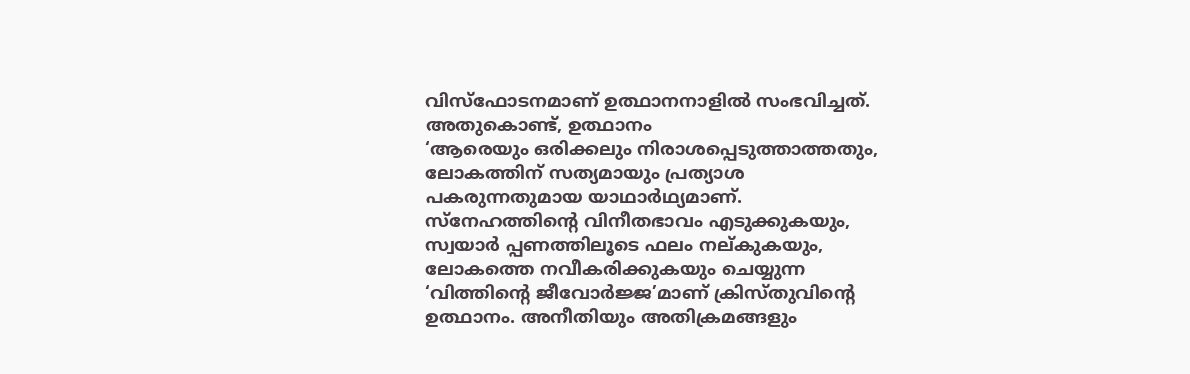വിസ്ഫോടനമാണ് ഉത്ഥാനനാളിൽ സംഭവിച്ചത്.
അതുകൊണ്ട്, ഉത്ഥാനം
‘ആരെയും ഒരിക്കലും നിരാശപ്പെടുത്താത്തതും, ലോകത്തിന് സത്യമായും പ്രത്യാശ പകരുന്നതുമായ യാഥാർഥ്യമാണ്.
സ്നേഹത്തിന്‍റെ വിനീതഭാവം എടുക്കുകയും, സ്വയാർ പ്പണത്തിലൂടെ ഫലം നല്കുകയും, ലോകത്തെ നവീകരിക്കുകയും ചെയ്യുന്ന ‘വിത്തിന്‍റെ ജീവോർജ്ജ’മാണ് ക്രിസ്തുവിന്റെ ഉത്ഥാനം. അനീതിയും അതിക്രമങ്ങളും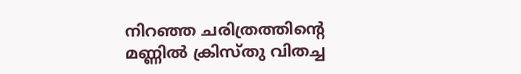നിറഞ്ഞ ചരിത്രത്തിന്‍റെ മണ്ണിൽ ക്രിസ്തു വിതച്ച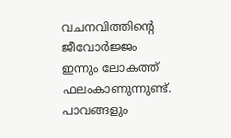വചനവിത്തിന്‍റെ ജീവോർജ്ജം ഇന്നും ലോകത്ത് ഫലംകാണുന്നുണ്ട്.
പാവങ്ങളും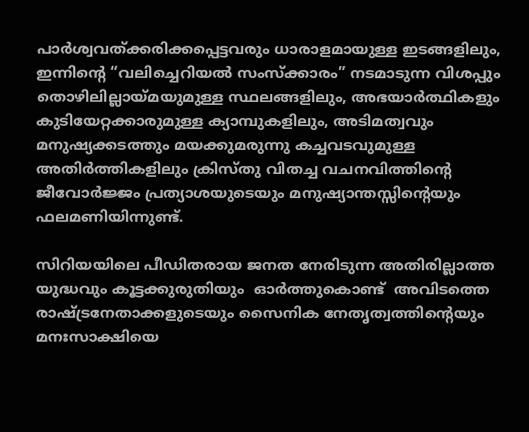പാർശ്വവത്ക്കരിക്കപ്പെട്ടവരും ധാരാളമായുള്ള ഇടങ്ങളിലും, ഇന്നിന്‍റെ “വലിച്ചെറിയൽ സംസ്ക്കാരം” നടമാടുന്ന വിശപ്പും തൊഴിലില്ലായ്മയുമുള്ള സ്ഥലങ്ങളിലും, അഭയാർത്ഥികളും കുടിയേറ്റക്കാരുമുള്ള ക്യാമ്പുകളിലും, അടിമത്വവും മനുഷ്യക്കടത്തും മയക്കുമരുന്നു കച്ചവടവുമുള്ള അതിർത്തികളിലും ക്രിസ്തു വിതച്ച വചനവിത്തിന്‍റെ ജീവോർജ്ജം പ്രത്യാശയുടെയും മനുഷ്യാന്തസ്സിന്‍റെയും ഫലമണിയിന്നുണ്ട്.

സിറിയയിലെ പീഡിതരായ ജനത നേരിടുന്ന അതിരില്ലാത്ത യുദ്ധവും കൂട്ടക്കുരുതിയും  ഓർത്തുകൊണ്ട്  അവിടത്തെ രാഷ്ട്രനേതാക്കളുടെയും സൈനിക നേതൃത്വത്തിന്‍റെയും മനഃസാക്ഷിയെ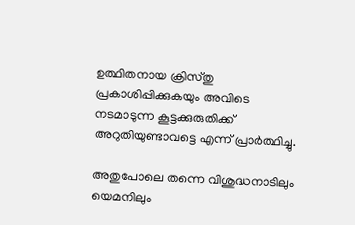ഉത്ഥിതനായ ക്രിസ്തു പ്രകാശിപ്പിക്കുകയും അവിടെ നടമാടുന്ന കൂട്ടക്കുരുതിക്ക് അറുതിയുണ്ടാവട്ടെ എന്ന് പ്രാർത്ഥിച്ചു.

അതുപോലെ തന്നെ വിശുദ്ധനാടിലും യെമനിലും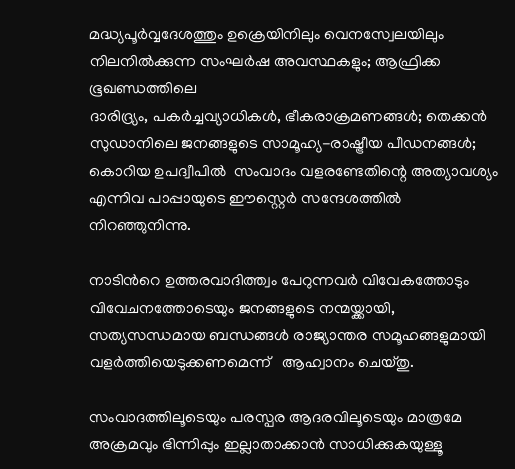മദ്ധ്യപൂർവ്വദേശത്തും ഉക്രെയിനിലും വെനസ്വേലയിലും നിലനിൽക്കുന്ന സംഘർഷ അവസ്ഥകളും; ആഫ്രിക്ക ഭൂഖണ്ഡത്തിലെ
ദാരിദ്ര്യം, പകർച്ചവ്യാധികൾ, ഭീകരാക്രമണങ്ങൾ; തെക്കന്‍ സുഡാനിലെ ജനങ്ങളുടെ സാമൂഹ്യ-രാഷ്ട്രീയ പീഡനങ്ങൾ; കൊറിയ ഉപദ്വീപിൽ  സംവാദം വളരണ്ടേതിന്റെ അത്യാവശ്യം എന്നിവ പാപ്പായുടെ ഈസ്റ്റെർ സന്ദേശത്തിൽ നിറഞ്ഞുനിന്നു.

നാടിന്‍റെ ഉത്തരവാദിത്ത്വം പേറുന്നവർ വിവേകത്തോടും വിവേചനത്തോടെയും ജനങ്ങളുടെ നന്മയ്ക്കായി, സത്യസന്ധമായ ബന്ധങ്ങൾ രാജ്യാന്തര സമൂഹങ്ങളുമായി വളർത്തിയെടുക്കണമെന്ന്   ആഹ്വാനം ചെയ്തു.

സംവാദത്തിലൂടെയും പരസ്പര ആദരവിലൂടെയും മാത്രമേ  അക്രമവും ഭിന്നിപ്പും ഇല്ലാതാക്കാൻ സാധിക്കുകയുള്ളൂ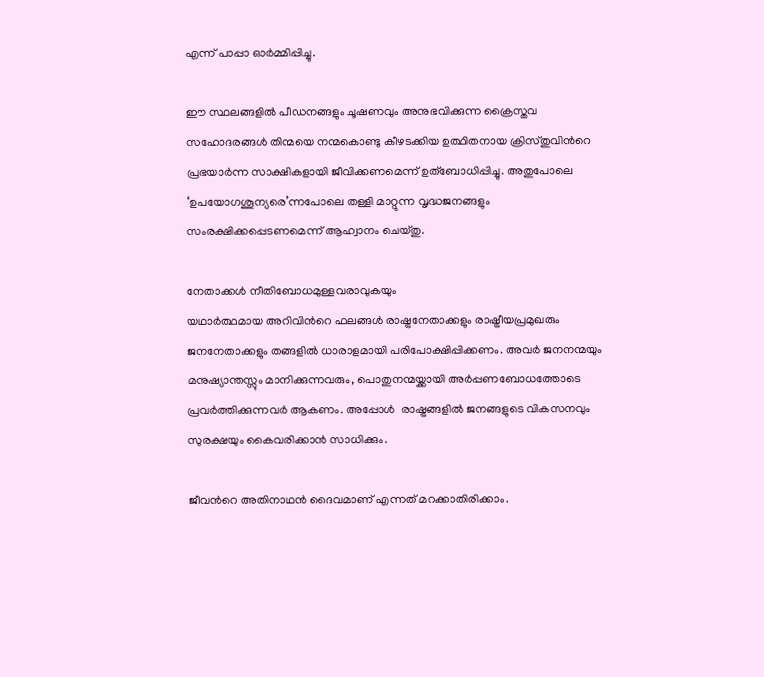എന്ന് പാപ്പാ ഓർമ്മിപ്പിച്ചു.

ഈ സ്ഥലങ്ങളിൽ പീഡനങ്ങളും ചൂഷണവും അനുഭവിക്കുന്ന ക്രൈസ്തവ സഹോദരങ്ങൾ തിന്മയെ നന്മകൊണ്ടു കീഴടക്കിയ ഉത്ഥിതനായ ക്രിസ്തുവിന്‍റെ പ്രഭയാർന്ന സാക്ഷികളായി ജീവിക്കണമെന്ന് ഉത്ബോധിപ്പിച്ചു. അതുപോലെ ‘ഉപയോഗശൂന്യരെ’ന്നപോലെ തള്ളി മാറ്റുന്ന വൃദ്ധജനങ്ങളും സംരക്ഷിക്കപ്പെടണമെന്ന് ആഹ്വാനം ചെയ്തു.

നേതാക്കൾ നീതിബോധമുള്ളവരാവുകയും
യഥാർത്ഥമായ അറിവിന്‍റെ ഫലങ്ങൾ രാഷ്ട്രനേതാക്കളും രാഷ്ട്രീയപ്രമുഖരും ജനനേതാക്കളും തങ്ങളിൽ ധാരാളമായി പരിപോക്ഷിപ്പിക്കണം. അവർ ജനനന്മയും മനുഷ്യാന്തസ്സും മാനിക്കുന്നവരും, പൊതുനന്മയ്ക്കായി അർപ്പണബോധത്തോടെ പ്രവർത്തിക്കുന്നവർ ആകണം. അപ്പോൾ  രാഷ്ട്രങ്ങളിൽ ജനങ്ങളുടെ വികസനവും സുരക്ഷയും കൈവരിക്കാൻ സാധിക്കും.

ജീവന്‍റെ അതിനാഥൻ ദൈവമാണ് എന്നത് മറക്കാതിരിക്കാം.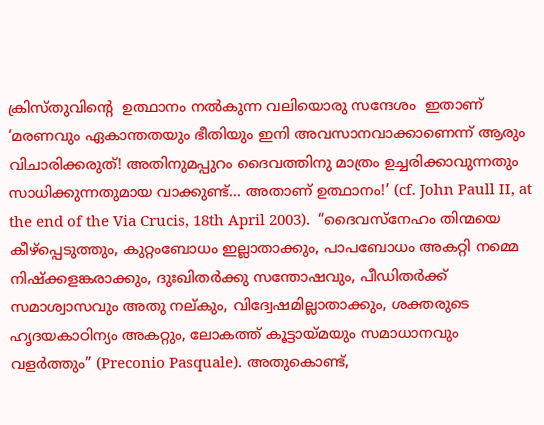ക്രിസ്തുവിന്‍റെ  ഉത്ഥാനം നൽകുന്ന വലിയൊരു സന്ദേശം  ഇതാണ് ‘മരണവും ഏകാന്തതയും ഭീതിയും ഇനി അവസാനവാക്കാണെന്ന് ആരും വിചാരിക്കരുത്! അതിനുമപ്പുറം ദൈവത്തിനു മാത്രം ഉച്ചരിക്കാവുന്നതും സാധിക്കുന്നതുമായ വാക്കുണ്ട്… അതാണ് ഉത്ഥാനം!’ (cf. John Paull II, at the end of the Via Crucis, 18th April 2003).  “ദൈവസ്നേഹം തിന്മയെ കീഴ്പ്പെടുത്തും, കുറ്റംബോധം ഇല്ലാതാക്കും, പാപബോധം അകറ്റി നമ്മെ നിഷ്ക്കളങ്കരാക്കും, ദുഃഖിതര്‍ക്കു സന്തോഷവും, പീഡിതര്‍ക്ക് സമാശ്വാസവും അതു നല്കും, വിദ്വേഷമില്ലാതാക്കും, ശക്തരുടെ ഹൃദയകാഠിന്യം അകറ്റും, ലോകത്ത് കൂട്ടായ്മയും സമാധാനവും വളര്‍ത്തും” (Preconio Pasquale). അതുകൊണ്ട്,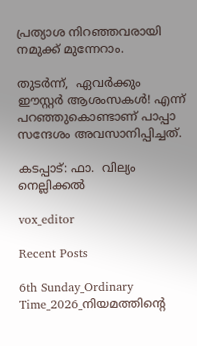പ്രത്യാശ നിറഞ്ഞവരായി നമുക്ക് മുന്നേറാം.

തുടർന്ന്,  ഏവർക്കും ഈസ്റ്റർ ആശംസകൾ! എന്ന് പറഞ്ഞുകൊണ്ടാണ് പാപ്പാ സന്ദേശം അവസാനിപ്പിച്ചത്.

കടപ്പാട്: ഫാ.  വില്യം നെല്ലിക്കൽ

vox_editor

Recent Posts

6th Sunday_Ordinary Time_2026_നിയമത്തിന്റെ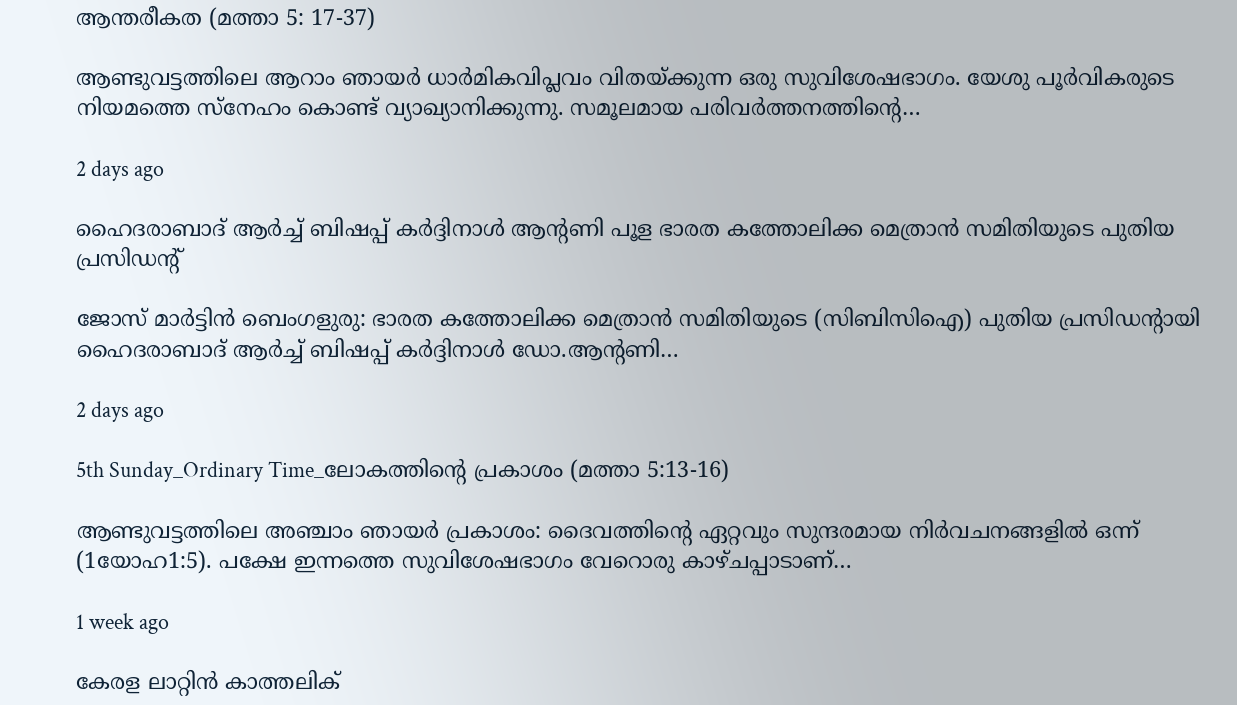ആന്തരീകത (മത്താ 5: 17-37)

ആണ്ടുവട്ടത്തിലെ ആറാം ഞായർ ധാർമികവിപ്ലവം വിതയ്ക്കുന്ന ഒരു സുവിശേഷഭാഗം. യേശു പൂർവികരുടെ നിയമത്തെ സ്നേഹം കൊണ്ട് വ്യാഖ്യാനിക്കുന്നു. സമൂലമായ പരിവർത്തനത്തിന്റെ…

2 days ago

ഹൈദരാബാദ് ആര്‍ച്ച് ബിഷപ്പ് കർദ്ദിനാൾ ആന്റണി പൂള ഭാരത കത്തോലിക്ക മെത്രാന്‍ സമിതിയുടെ പുതിയ പ്രസിഡന്റ്

ജോസ് മാർട്ടിൻ ബെംഗളുരു: ഭാരത കത്തോലിക്ക മെത്രാന്‍ സമിതിയുടെ (സിബിസിഐ) പുതിയ പ്രസിഡന്റായി ഹൈദരാബാദ് ആര്‍ച്ച് ബിഷപ്പ് കർദ്ദിനാൾ ഡോ.ആന്റണി…

2 days ago

5th Sunday_Ordinary Time_ലോകത്തിന്റെ പ്രകാശം (മത്താ 5:13-16)

ആണ്ടുവട്ടത്തിലെ അഞ്ചാം ഞായർ പ്രകാശം: ദൈവത്തിന്റെ ഏറ്റവും സുന്ദരമായ നിർവചനങ്ങളിൽ ഒന്ന് (1യോഹ1:5). പക്ഷേ ഇന്നത്തെ സുവിശേഷഭാഗം വേറൊരു കാഴ്ചപ്പാടാണ്…

1 week ago

കേരള ലാറ്റിൻ കാത്തലിക്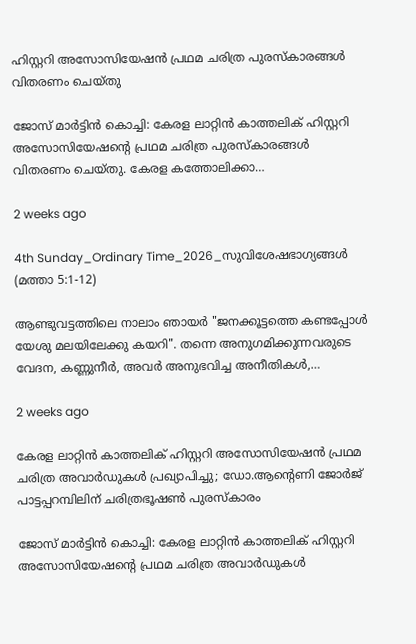ഹിസ്റ്ററി അസോസിയേഷൻ പ്രഥമ ചരിത്ര പുരസ്കാരങ്ങൾ വിതരണം ചെയ്തു

ജോസ് മാർട്ടിൻ കൊച്ചി: കേരള ലാറ്റിൻ കാത്തലിക് ഹിസ്റ്ററി അസോസിയേഷന്റെ പ്രഥമ ചരിത്ര പുരസ്കാരങ്ങൾ വിതരണം ചെയ്തു. കേരള കത്തോലിക്കാ…

2 weeks ago

4th Sunday_Ordinary Time_2026_സുവിശേഷഭാഗ്യങ്ങൾ (മത്താ 5:1-12)

ആണ്ടുവട്ടത്തിലെ നാലാം ഞായർ "ജനക്കൂട്ടത്തെ കണ്ടപ്പോൾ യേശു മലയിലേക്കു കയറി". തന്നെ അനുഗമിക്കുന്നവരുടെ വേദന, കണ്ണുനീർ, അവർ അനുഭവിച്ച അനീതികൾ,…

2 weeks ago

കേരള ലാറ്റിൻ കാത്തലിക് ഹിസ്റ്ററി അസോസിയേഷൻ പ്രഥമ ചരിത്ര അവാർഡുകൾ പ്രഖ്യാപിച്ചു; ഡോ.ആന്റെണി ജോർജ് പാട്ടപ്പറമ്പിലിന് ചരിത്രഭൂഷൺ പുരസ്‌കാരം

ജോസ് മാർട്ടിൻ കൊച്ചി: കേരള ലാറ്റിൻ കാത്തലിക് ഹിസ്റ്ററി അസോസിയേഷന്റെ പ്രഥമ ചരിത്ര അവാർഡുകൾ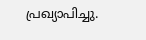പ്രഖ്യാപിച്ചു.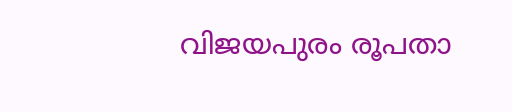വിജയപുരം രൂപതാ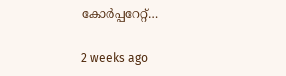കോർപ്പറേറ്റ്…

2 weeks ago